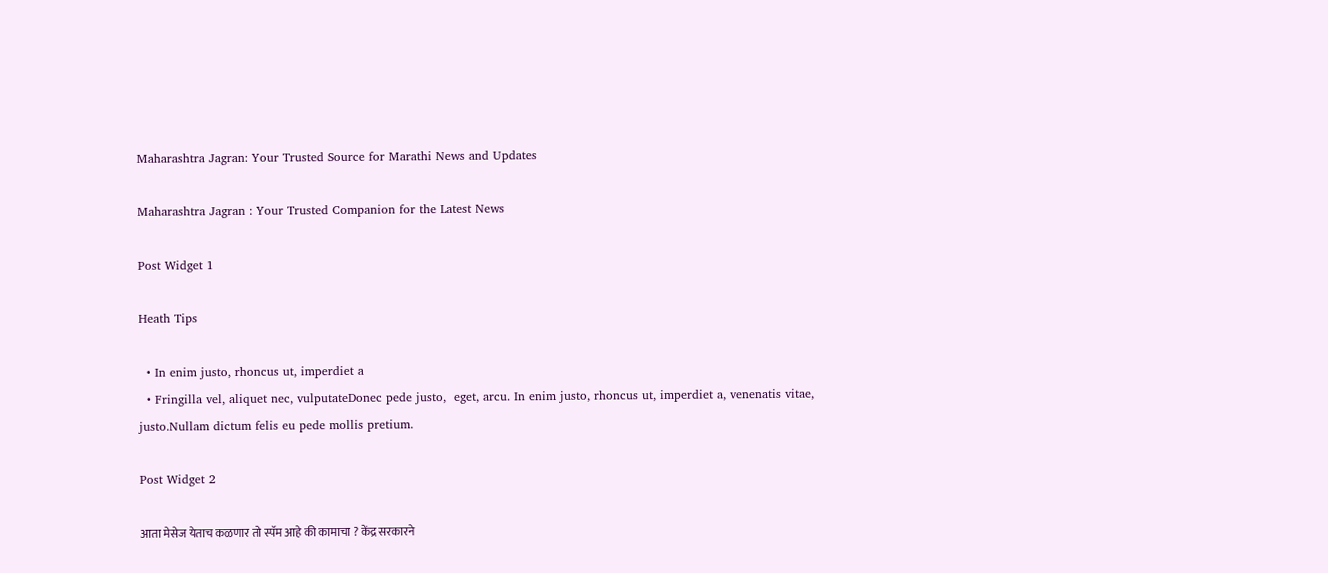Maharashtra Jagran: Your Trusted Source for Marathi News and Updates

Maharashtra Jagran : Your Trusted Companion for the Latest News

Post Widget 1

Heath Tips

  • In enim justo, rhoncus ut, imperdiet a
  • Fringilla vel, aliquet nec, vulputateDonec pede justo,  eget, arcu. In enim justo, rhoncus ut, imperdiet a, venenatis vitae, justo.Nullam dictum felis eu pede mollis pretium.

Post Widget 2

आता मेसेज येताच कळणार तो स्पॅम आहे की कामाचा ? केंद्र सरकारने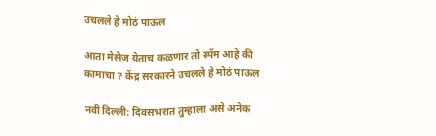उचलले हे मोठं पाऊल

आता मेसेज येताच कळणार तो स्पॅम आहे की कामाचा ? केंद्र सरकारने उचलले हे मोठं पाऊल

नवी दिल्ली: दिवसभरात तुम्हाला असे अनेक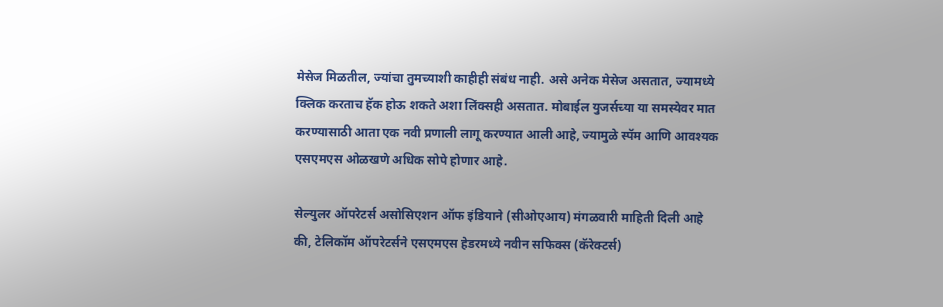मेसेज मिळतील, ज्यांचा तुमच्याशी काहीही संबंध नाही. असे अनेक मेसेज असतात, ज्यामध्ये क्लिक करताच हॅक होऊ शकते अशा लिंक्सही असतात. मोबाईल युजर्सच्या या समस्येवर मात करण्यासाठी आता एक नवी प्रणाली लागू करण्यात आली आहे, ज्यामुळे स्पॅम आणि आवश्यक एसएमएस ओळखणे अधिक सोपे होणार आहे.

सेल्युलर ऑपरेटर्स असोसिएशन ऑफ इंडियाने (सीओएआय) मंगळवारी माहिती दिली आहे की, टेलिकॉम ऑपरेटर्सने एसएमएस हेडरमध्ये नवीन सफिक्स (कॅरेक्टर्स)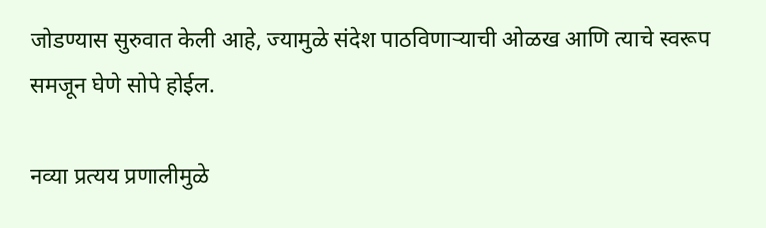जोडण्यास सुरुवात केली आहे, ज्यामुळे संदेश पाठविणाऱ्याची ओळख आणि त्याचे स्वरूप समजून घेणे सोपे होईल.

नव्या प्रत्यय प्रणालीमुळे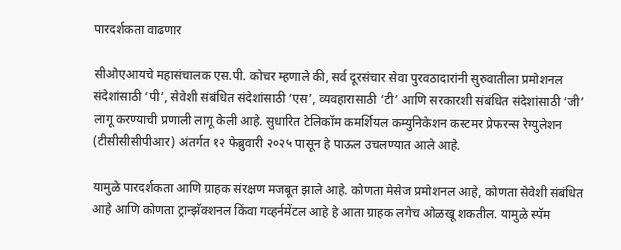पारदर्शकता वाढणार

सीओएआयचे महासंचालक एस.पी. कोचर म्हणाले की, सर्व दूरसंचार सेवा पुरवठादारांनी सुरुवातीला प्रमोशनल संदेशांसाठी ‘पी’, सेवेशी संबंधित संदेशांसाठी ‘एस’, व्यवहारासाठी ‘टी’ आणि सरकारशी संबंधित संदेशांसाठी ‘जी’ लागू करण्याची प्रणाली लागू केली आहे. सुधारित टेलिकॉम कमर्शियल कम्युनिकेशन कस्टमर प्रेफरन्स रेग्युलेशन (टीसीसीसीपीआर) अंतर्गत १२ फेब्रुवारी २०२५ पासून हे पाऊल उचलण्यात आले आहे.

यामुळे पारदर्शकता आणि ग्राहक संरक्षण मजबूत झाले आहे. कोणता मेसेज प्रमोशनल आहे, कोणता सेवेशी संबंधित आहे आणि कोणता ट्रान्झॅक्शनल किंवा गव्हर्नमेंटल आहे हे आता ग्राहक लगेच ओळखू शकतील. यामुळे स्पॅम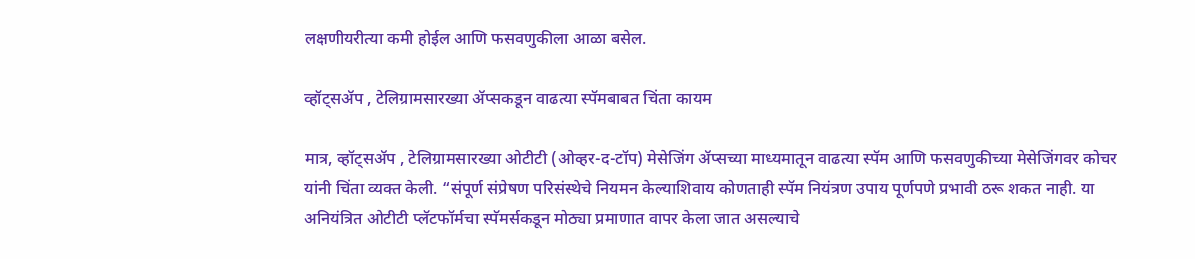लक्षणीयरीत्या कमी होईल आणि फसवणुकीला आळा बसेल.

व्हॉट्सॲप , टेलिग्रामसारख्या ॲप्सकडून वाढत्या स्पॅमबाबत चिंता कायम

मात्र, व्हॉट्सॲप , टेलिग्रामसारख्या ओटीटी (ओव्हर-द-टॉप) मेसेजिंग ॲप्सच्या माध्यमातून वाढत्या स्पॅम आणि फसवणुकीच्या मेसेजिंगवर कोचर यांनी चिंता व्यक्त केली. “संपूर्ण संप्रेषण परिसंस्थेचे नियमन केल्याशिवाय कोणताही स्पॅम नियंत्रण उपाय पूर्णपणे प्रभावी ठरू शकत नाही. या अनियंत्रित ओटीटी प्लॅटफॉर्मचा स्पॅमर्सकडून मोठ्या प्रमाणात वापर केला जात असल्याचे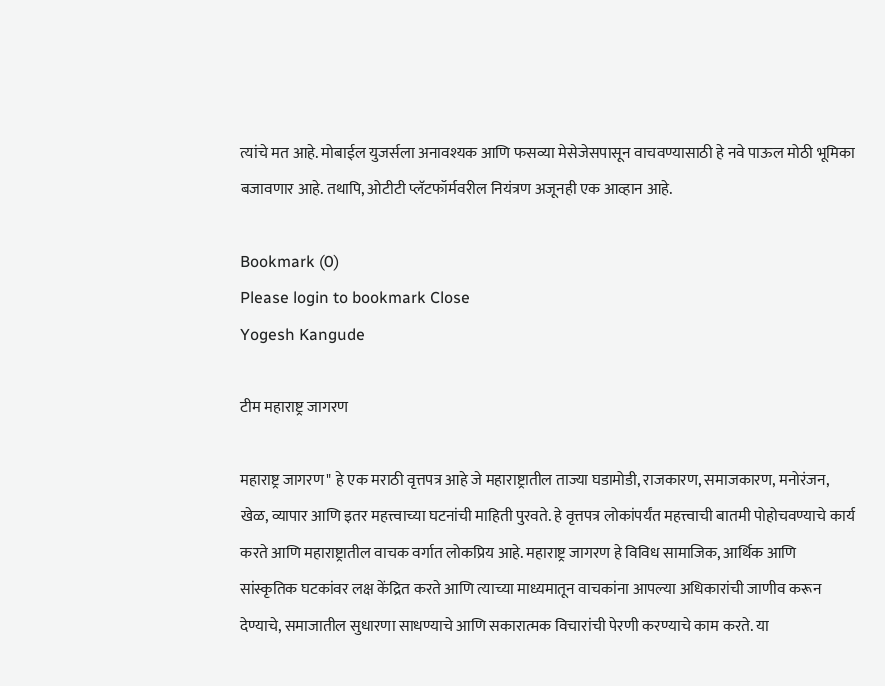त्यांचे मत आहे. मोबाईल युजर्सला अनावश्यक आणि फसव्या मेसेजेसपासून वाचवण्यासाठी हे नवे पाऊल मोठी भूमिका बजावणार आहे. तथापि, ओटीटी प्लॅटफॉर्मवरील नियंत्रण अजूनही एक आव्हान आहे.

Bookmark (0)
Please login to bookmark Close
Yogesh Kangude

टीम महाराष्ट्र जागरण

महाराष्ट्र जागरण" हे एक मराठी वृत्तपत्र आहे जे महाराष्ट्रातील ताज्या घडामोडी, राजकारण, समाजकारण, मनोरंजन, खेळ, व्यापार आणि इतर महत्त्वाच्या घटनांची माहिती पुरवते. हे वृत्तपत्र लोकांपर्यंत महत्त्वाची बातमी पोहोचवण्याचे कार्य करते आणि महाराष्ट्रातील वाचक वर्गात लोकप्रिय आहे. महाराष्ट्र जागरण हे विविध सामाजिक, आर्थिक आणि सांस्कृतिक घटकांवर लक्ष केंद्रित करते आणि त्याच्या माध्यमातून वाचकांना आपल्या अधिकारांची जाणीव करून देण्याचे, समाजातील सुधारणा साधण्याचे आणि सकारात्मक विचारांची पेरणी करण्याचे काम करते. या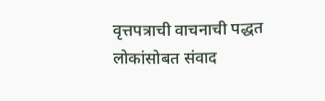वृत्तपत्राची वाचनाची पद्धत लोकांसोबत संवाद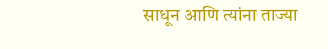साधून आणि त्यांना ताज्या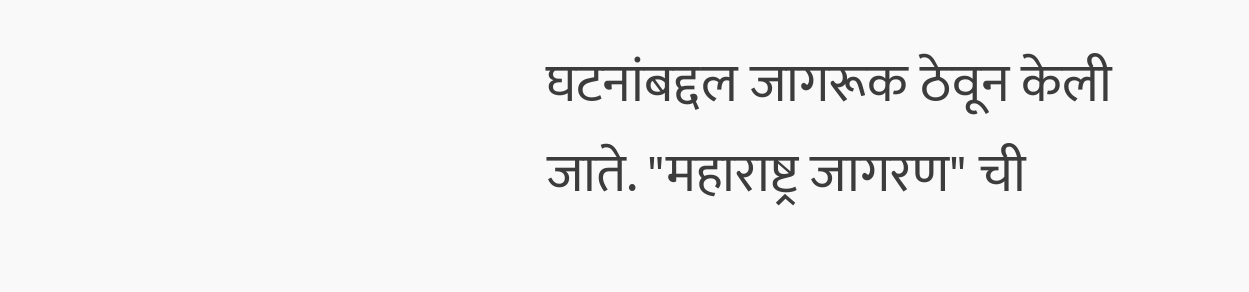घटनांबद्दल जागरूक ठेवून केली जाते. "महाराष्ट्र जागरण" ची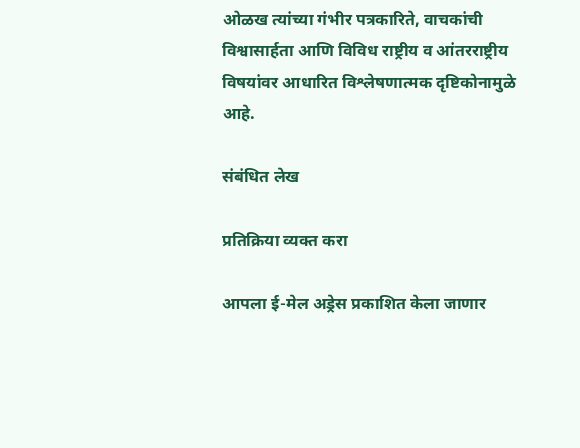ओळख त्यांच्या गंभीर पत्रकारिते, वाचकांची विश्वासार्हता आणि विविध राष्ट्रीय व आंतरराष्ट्रीय विषयांवर आधारित विश्लेषणात्मक दृष्टिकोनामुळे आहे.

संबंधित लेख

प्रतिक्रिया व्यक्त करा

आपला ई-मेल अड्रेस प्रकाशित केला जाणार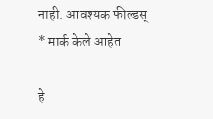नाही. आवश्यक फील्डस् * मार्क केले आहेत

हे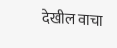देखील वाचा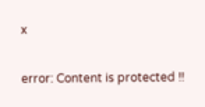x

error: Content is protected !!